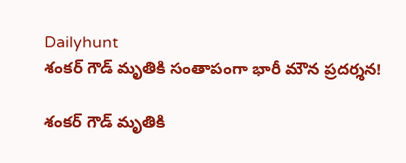Dailyhunt
శంకర్ గౌడ్ మృతికి సంతాపంగా భారీ మౌన ప్రదర్శన!

శంకర్ గౌడ్ మృతికి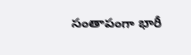సంతాపంగా భారీ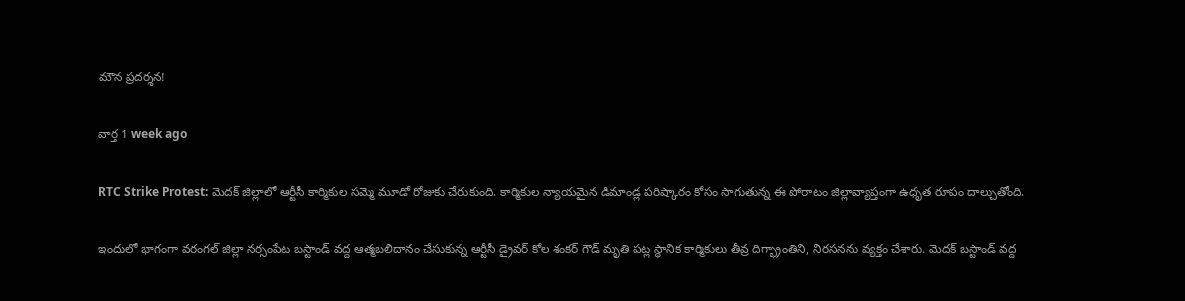మౌన ప్రదర్శన!

వార్త 1 week ago

RTC Strike Protest: మెదక్ జిల్లాలో ఆర్టీసీ కార్మికుల సమ్మె మూడో రోజుకు చేరుకుంది. కార్మికుల న్యాయమైన డిమాండ్ల పరిష్కారం కోసం సాగుతున్న ఈ పోరాటం జిల్లావ్యాప్తంగా ఉధృత రూపం దాల్చుతోంది.

ఇందులో భాగంగా వరంగల్ జిల్లా నర్సంపేట బస్టాండ్ వద్ద ఆత్మబలిదానం చేసుకున్న ఆర్టీసీ డ్రైవర్ కోల శంకర్ గౌడ్ మృతి పట్ల స్థానిక కార్మికులు తీవ్ర దిగ్భ్రాంతిని, నిరసనను వ్యక్తం చేశారు. మెదక్ బస్టాండ్ వద్ద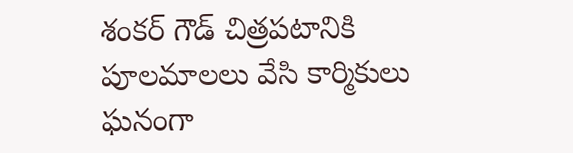శంకర్ గౌడ్ చిత్రపటానికి పూలమాలలు వేసి కార్మికులు ఘనంగా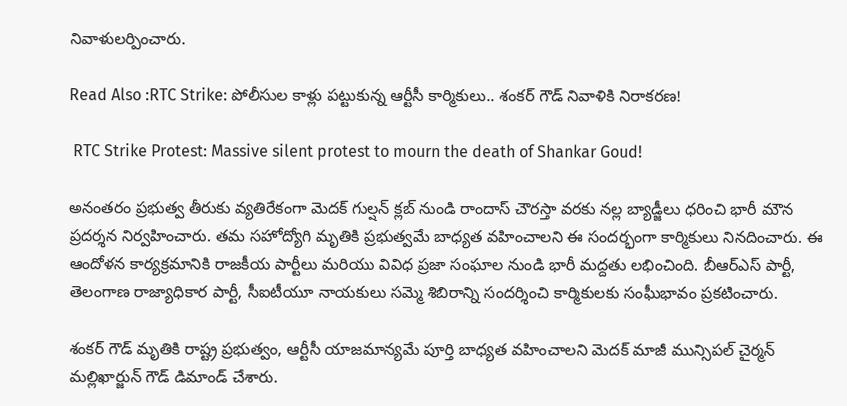నివాళులర్పించారు.

Read Also :RTC Strike: పోలీసుల కాళ్లు పట్టుకున్న ఆర్టీసీ కార్మికులు.. శంకర్ గౌడ్ నివాళికి నిరాకరణ!

 RTC Strike Protest: Massive silent protest to mourn the death of Shankar Goud!

అనంతరం ప్రభుత్వ తీరుకు వ్యతిరేకంగా మెదక్ గుల్షన్ క్లబ్ నుండి రాందాస్ చౌరస్తా వరకు నల్ల బ్యాడ్జీలు ధరించి భారీ మౌన ప్రదర్శన నిర్వహించారు. తమ సహోద్యోగి మృతికి ప్రభుత్వమే బాధ్యత వహించాలని ఈ సందర్భంగా కార్మికులు నినదించారు. ఈ ఆందోళన కార్యక్రమానికి రాజకీయ పార్టీలు మరియు వివిధ ప్రజా సంఘాల నుండి భారీ మద్దతు లభించింది. బీఆర్ఎస్ పార్టీ, తెలంగాణ రాజ్యాధికార పార్టీ, సీఐటీయూ నాయకులు సమ్మె శిబిరాన్ని సందర్శించి కార్మికులకు సంఘీభావం ప్రకటించారు.

శంకర్ గౌడ్ మృతికి రాష్ట్ర ప్రభుత్వం, ఆర్టీసీ యాజమాన్యమే పూర్తి బాధ్యత వహించాలని మెదక్ మాజీ మున్సిపల్ చైర్మన్ మల్లిఖార్జున్ గౌడ్ డిమాండ్ చేశారు.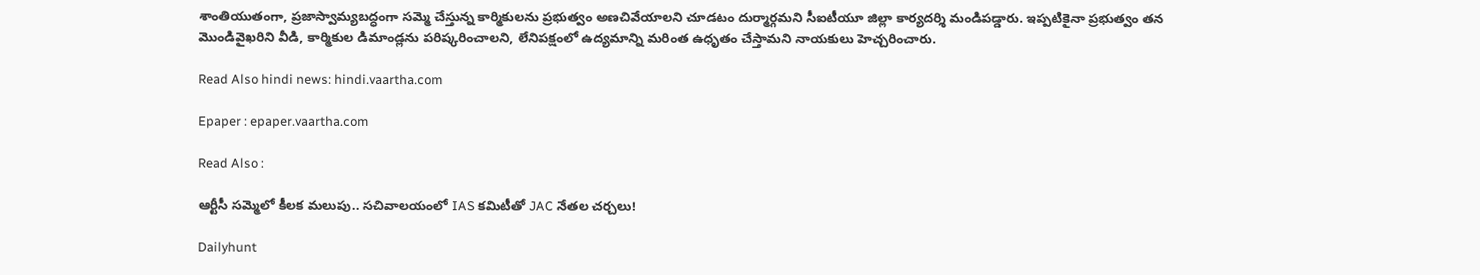శాంతియుతంగా, ప్రజాస్వామ్యబద్ధంగా సమ్మె చేస్తున్న కార్మికులను ప్రభుత్వం అణచివేయాలని చూడటం దుర్మార్గమని సీఐటీయూ జిల్లా కార్యదర్శి మండిపడ్డారు. ఇప్పటికైనా ప్రభుత్వం తన మొండివైఖరిని వీడి, కార్మికుల డిమాండ్లను పరిష్కరించాలని, లేనిపక్షంలో ఉద్యమాన్ని మరింత ఉధృతం చేస్తామని నాయకులు హెచ్చరించారు.

Read Also hindi news: hindi.vaartha.com

Epaper : epaper.vaartha.com

Read Also :

ఆర్టీసీ సమ్మెలో కీలక మలుపు.. సచివాలయంలో IAS కమిటీతో JAC నేతల చర్చలు!

Dailyhunt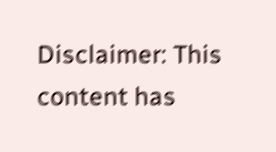Disclaimer: This content has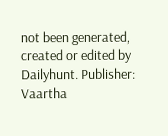not been generated, created or edited by Dailyhunt. Publisher: Vaartha